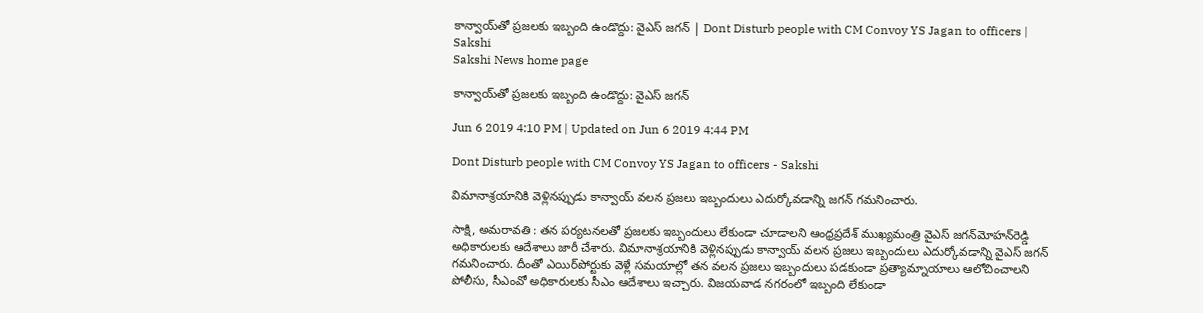కాన్వాయ్‌తో ప్రజలకు ఇబ్బంది ఉండొద్దు: వైఎస్‌ జగన్‌ | Dont Disturb people with CM Convoy YS Jagan to officers | Sakshi
Sakshi News home page

కాన్వాయ్‌తో ప్రజలకు ఇబ్బంది ఉండొద్దు: వైఎస్‌ జగన్‌

Jun 6 2019 4:10 PM | Updated on Jun 6 2019 4:44 PM

Dont Disturb people with CM Convoy YS Jagan to officers - Sakshi

విమానాశ్రయానికి వెళ్లినప్పుడు కాన్వాయ్ వలన ప్రజలు ఇబ్బందులు ఎదుర్కోవడాన్ని జగన్ గమనించారు.

సాక్షి, అమరావతి : తన పర్యటనలతో ప్రజలకు ఇబ్బందులు లేకుండా చూడాలని ఆంధ్రప్రదేశ్‌ ముఖ్యమంత్రి వైఎస్‌ జగన్‌మోహన్‌రెడ్డి అధికారులకు ఆదేశాలు జారీ చేశారు. విమానాశ్రయానికి వెళ్లినప్పుడు కాన్వాయ్ వలన ప్రజలు ఇబ్బందులు ఎదుర్కోవడాన్ని వైఎస్‌ జగన్ గమనించారు. దీంతో ఎయిర్‌పోర్టుకు వెళ్లే సమయాల్లో తన వలన ప్రజలు ఇబ్బందులు పడకుండా ప్రత్యామ్నాయాలు ఆలోచించాలని పోలీసు, సీఎంవో అధికారులకు సీఎం ఆదేశాలు ఇచ్చారు. విజయవాడ నగరంలో ఇబ్బంది లేకుండా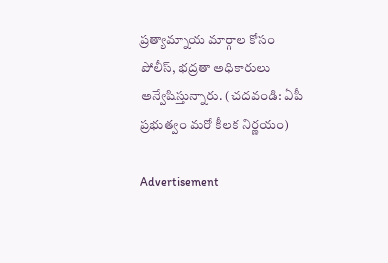ప్రత్యామ్నాయ మార్గాల కోసం పోలీస్, భద్రతా అధికారులు అన్వేషిస్తున్నారు. (చదవండి: ఏపీ ప్రభుత్వం మరో కీలక నిర్ణయం)

Advertisement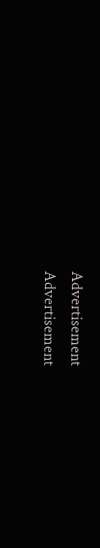Advertisement
Advertisement